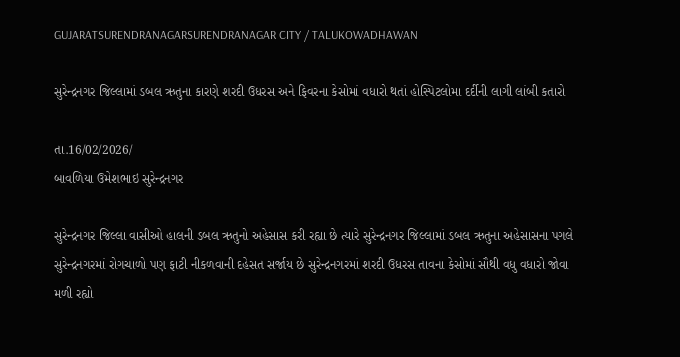GUJARATSURENDRANAGARSURENDRANAGAR CITY / TALUKOWADHAWAN

સુરેન્દ્રનગર જિલ્લામાં ડબલ ઋતુના કારણે શરદી ઉધરસ અને ફિવરના કેસોમાં વધારો થતાં હોસ્પિટલોમા દર્દીની લાગી લાંબી કતારો

તા.16/02/2026/
બાવળિયા ઉમેશભાઇ સુરેન્દ્રનગર

સુરેન્દ્રનગર જિલ્લા વાસીઓ હાલની ડબલ ઋતુનો અહેસાસ કરી રહ્યા છે ત્યારે સુરેન્દ્રનગર જિલ્લામાં ડબલ ઋતુના અહેસાસના પગલે સુરેન્દ્રનગરમાં રોગચાળો પણ ફાટી નીકળવાની દહેસત સર્જાય છે સુરેન્દ્રનગરમાં શરદી ઉધરસ તાવના કેસોમાં સૌથી વધુ વધારો જોવા મળી રહ્યો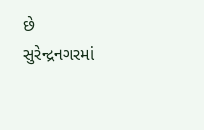છે સુરેન્દ્રનગરમાં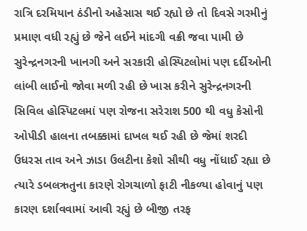રાત્રિ દરમિયાન ઠંડીનો અહેસાસ થઈ રહ્યો છે તો દિવસે ગરમીનું પ્રમાણ વધી રહ્યું છે જેને લઈને માંદગી વક્રી જવા પામી છે સુરેન્દ્રનગરની ખાનગી અને સરકારી હોસ્પિટલોમાં પણ દર્દીઓની લાંબી લાઈનો જોવા મળી રહી છે ખાસ કરીને સુરેન્દ્રનગરની સિવિલ હોસ્પિટલમાં પણ રોજના સરેરાશ 500 થી વધુ કેસોની ઓપીડી હાલના તબક્કામાં દાખલ થઈ રહી છે જેમાં શરદી ઉધરસ તાવ અને ઝાડા ઉલટીના કેશો સૌથી વધુ નોંધાઈ રહ્યા છે ત્યારે ડબલઋતુના કારણે રોગચાળો ફાટી નીકળ્યા હોવાનું પણ કારણ દર્શાવવામાં આવી રહ્યું છે બીજી તરફ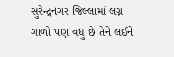સુરેન્દ્રનગર જિલ્લામાં લગ્ન ગાળો પણ વધુ છે તેને લઈને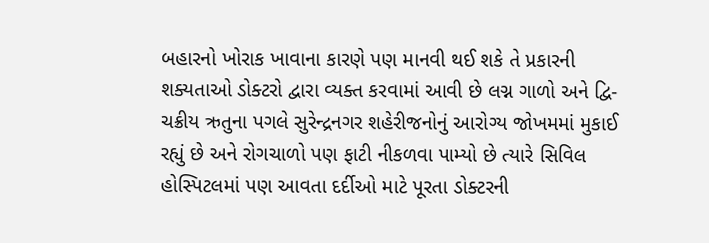બહારનો ખોરાક ખાવાના કારણે પણ માનવી થઈ શકે તે પ્રકારની શક્યતાઓ ડોક્ટરો દ્વારા વ્યક્ત કરવામાં આવી છે લગ્ન ગાળો અને દ્વિ-ચક્રીય ઋતુના પગલે સુરેન્દ્રનગર શહેરીજનોનું આરોગ્ય જોખમમાં મુકાઈ રહ્યું છે અને રોગચાળો પણ ફાટી નીકળવા પામ્યો છે ત્યારે સિવિલ હોસ્પિટલમાં પણ આવતા દર્દીઓ માટે પૂરતા ડોક્ટરની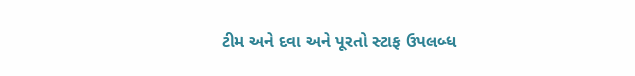ટીમ અને દવા અને પૂરતો સ્ટાફ ઉપલબ્ધ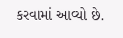કરવામાં આવ્યો છે.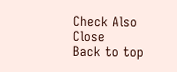Check Also
Close
Back to top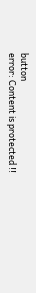button
error: Content is protected !!